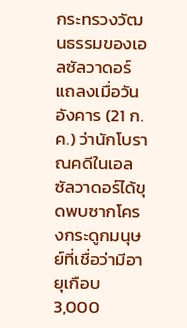กระทรวงวัฒนธรรมของเอลซัลวาดอร์แถลงเมื่อวันอังคาร (21 ก.ค.) ว่านักโบราณคดีในเอลซัลวาดอร์ได้ขุดพบซากโครงกระดูกมนุษย์ที่เชื่อว่ามีอายุเกือบ 3,000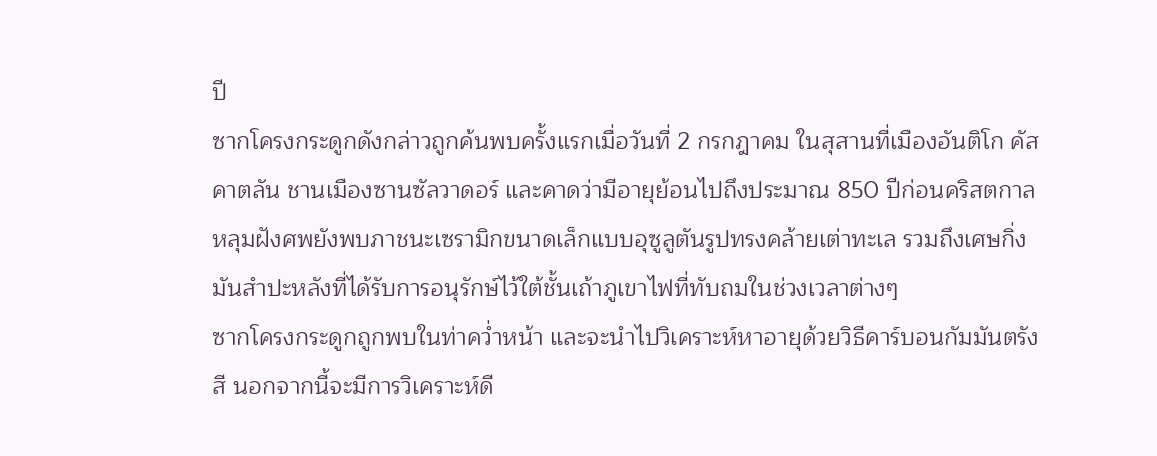ปี
ซากโครงกระดูกดังกล่าวถูกค้นพบครั้งแรกเมื่อวันที่ 2 กรกฎาคม ในสุสานที่เมืองอันติโก คัสคาตลัน ชานเมืองซานซัลวาดอร์ และคาดว่ามีอายุย้อนไปถึงประมาณ 850 ปีก่อนคริสตกาล
หลุมฝังศพยังพบภาชนะเซรามิกขนาดเล็กแบบอุซูลูตันรูปทรงคล้ายเต่าทะเล รวมถึงเศษกิ่งมันสำปะหลังที่ได้รับการอนุรักษ์ไว้ใต้ชั้นเถ้าภูเขาไฟที่ทับถมในช่วงเวลาต่างๆ
ซากโครงกระดูกถูกพบในท่าคว่ำหน้า และจะนำไปวิเคราะห์หาอายุด้วยวิธีคาร์บอนกัมมันตรังสี นอกจากนี้จะมีการวิเคราะห์ดี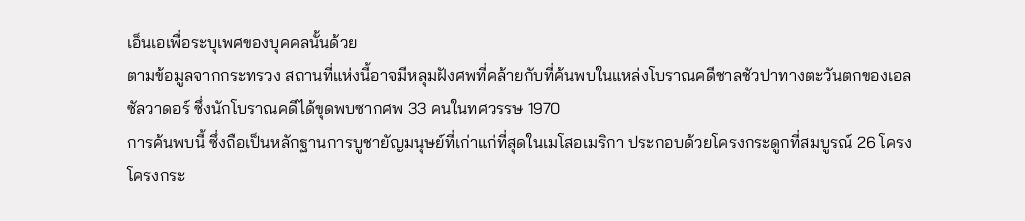เอ็นเอเพื่อระบุเพศของบุคคลนั้นด้วย
ตามข้อมูลจากกระทรวง สถานที่แห่งนี้อาจมีหลุมฝังศพที่คล้ายกับที่ค้นพบในแหล่งโบราณคดีชาลชัวปาทางตะวันตกของเอลซัลวาดอร์ ซึ่งนักโบราณคดีได้ขุดพบซากศพ 33 คนในทศวรรษ 1970
การค้นพบนี้ ซึ่งถือเป็นหลักฐานการบูชายัญมนุษย์ที่เก่าแก่ที่สุดในเมโสอเมริกา ประกอบด้วยโครงกระดูกที่สมบูรณ์ 26 โครง โครงกระ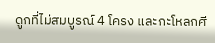ดูกที่ไม่สมบูรณ์ 4 โครง และกะโหลกศี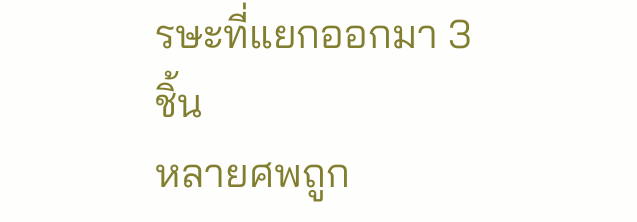รษะที่แยกออกมา 3 ชิ้น
หลายศพถูก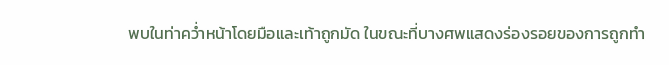พบในท่าคว่ำหน้าโดยมือและเท้าถูกมัด ในขณะที่บางศพแสดงร่องรอยของการถูกทำ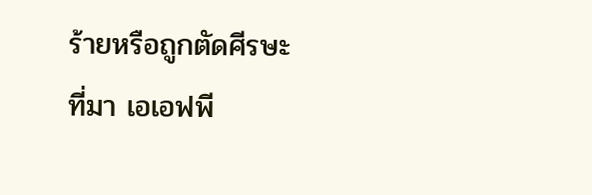ร้ายหรือถูกตัดศีรษะ
ที่มา เอเอฟพี